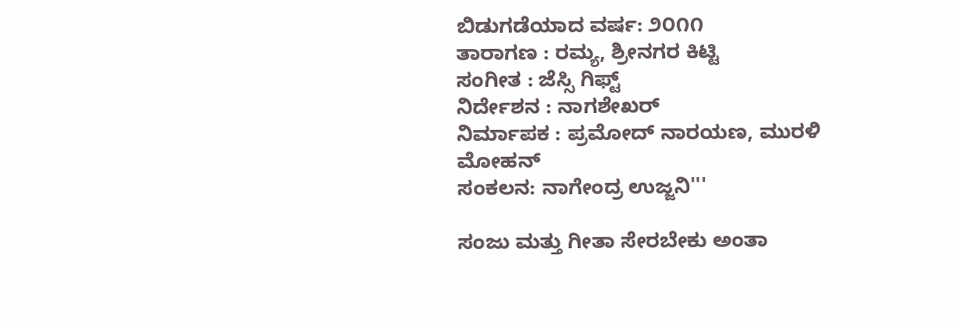ಬಿಡುಗಡೆಯಾದ ವರ್ಷ: ೨೦೧೧
ತಾರಾಗಣ : ರಮ್ಯ, ಶ್ರೀನಗರ ಕಿಟ್ಟಿ
ಸಂಗೀತ : ಜೆಸ್ಸಿ ಗಿಫ್ಟ್
ನಿರ್ದೇಶನ : ನಾಗಶೇಖರ್
ನಿರ್ಮಾಪಕ : ಪ್ರಮೋದ್ ನಾರಯಣ, ಮುರಳಿ ಮೋಹನ್
ಸಂಕಲನ: ನಾಗೇಂದ್ರ ಉಜ್ಜನಿ'''

ಸಂಜು ಮತ್ತು ಗೀತಾ ಸೇರಬೇಕು ಅಂತಾ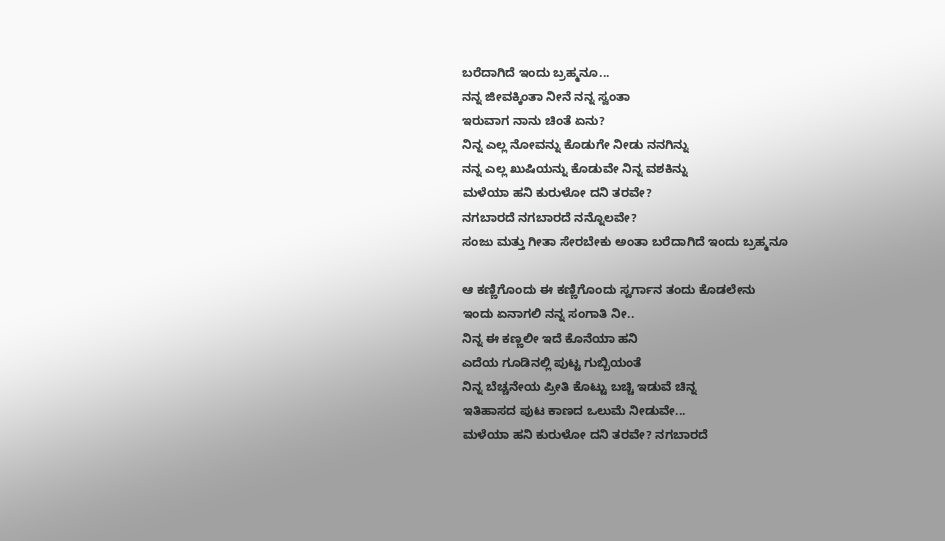ಬರೆದಾಗಿದೆ ಇಂದು ಬ್ರಹ್ಮನೂ...
ನನ್ನ ಜೀವಕ್ಕಿಂತಾ ನೀನೆ ನನ್ನ ಸ್ವಂತಾ
ಇರುವಾಗ ನಾನು ಚಿಂತೆ ಏನು?
ನಿನ್ನ ಎಲ್ಲ ನೋವನ್ನು ಕೊಡುಗೇ ನೀಡು ನನಗಿನ್ನು
ನನ್ನ ಎಲ್ಲ ಖುಷಿಯನ್ನು ಕೊಡುವೇ ನಿನ್ನ ವಶಕಿನ್ನು
ಮಳೆಯಾ ಹನಿ ಕುರುಳೋ ದನಿ ತರವೇ?
ನಗಬಾರದೆ ನಗಬಾರದೆ ನನ್ನೊಲವೇ?
ಸಂಜು ಮತ್ತು ಗೀತಾ ಸೇರಬೇಕು ಅಂತಾ ಬರೆದಾಗಿದೆ ಇಂದು ಬ್ರಹ್ಮನೂ

ಆ ಕಣ್ಣಿಗೊಂದು ಈ ಕಣ್ಣಿಗೊಂದು ಸ್ವರ್ಗಾನ ತಂದು ಕೊಡಲೇನು
ಇಂದು ಏನಾಗಲಿ ನನ್ನ ಸಂಗಾತಿ ನೀ..
ನಿನ್ನ ಈ ಕಣ್ಣಲೀ ಇದೆ ಕೊನೆಯಾ ಹನಿ
ಎದೆಯ ಗೂಡಿನಲ್ಲಿ ಪುಟ್ಟ ಗುಬ್ಬಿಯಂತೆ
ನಿನ್ನ ಬೆಚ್ಚನೇಯ ಪ್ರೀತಿ ಕೊಟ್ಟು ಬಚ್ಚಿ ಇಡುವೆ ಚಿನ್ನ
ಇತಿಹಾಸದ ಪುಟ ಕಾಣದ ಒಲುಮೆ ನೀಡುವೇ...
ಮಳೆಯಾ ಹನಿ ಕುರುಳೋ ದನಿ ತರವೇ? ನಗಬಾರದೆ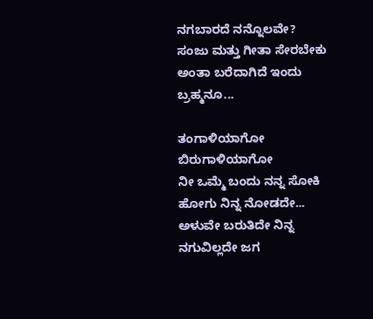ನಗಬಾರದೆ ನನ್ನೊಲವೇ?
ಸಂಜು ಮತ್ತು ಗೀತಾ ಸೇರಬೇಕು ಅಂತಾ ಬರೆದಾಗಿದೆ ಇಂದು ಬ್ರಹ್ಮನೂ...

ತಂಗಾಳಿಯಾಗೋ ಬಿರುಗಾಳಿಯಾಗೋ
ನೀ ಒಮ್ಮೆ ಬಂದು ನನ್ನ ಸೋಕಿ ಹೋಗು ನಿನ್ನ ನೋಡದೇ...
ಅಳುವೇ ಬರುತಿದೇ ನಿನ್ನ ನಗುವಿಲ್ಲದೇ ಜಗ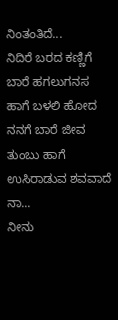ನಿಂತಂತಿದೆ...
ನಿದಿರೆ ಬರದ ಕಣ್ಣಿಗೆ ಬಾರೆ ಹಗಲುಗನಸ
ಹಾಗೆ ಬಳಲಿ ಹೋದ ನನಗೆ ಬಾರೆ ಜೀವ ತುಂಬು ಹಾಗೆ
ಉಸಿರಾಡುವ ಶವವಾದೆ ನಾ...
ನೀನು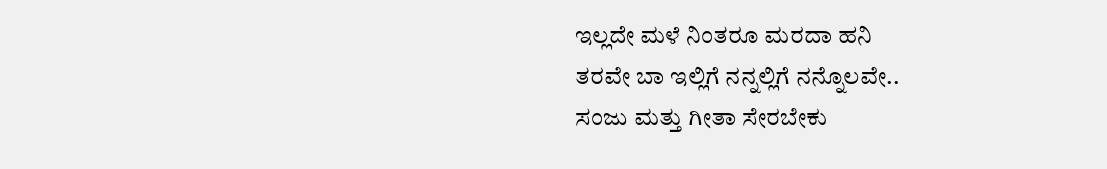ಇಲ್ಲದೇ ಮಳೆ ನಿಂತರೂ ಮರದಾ ಹನಿ
ತರವೇ ಬಾ ಇಲ್ಲಿಗೆ ನನ್ನಲ್ಲಿಗೆ ನನ್ನೊಲವೇ..
ಸಂಜು ಮತ್ತು ಗೀತಾ ಸೇರಬೇಕು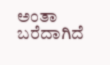ಅಂತಾ ಬರೆದಾಗಿದೆ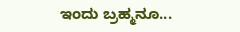ಇಂದು ಬ್ರಹ್ಮನೂ...